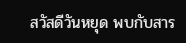สวัสดีวันหยุด พบกับสาร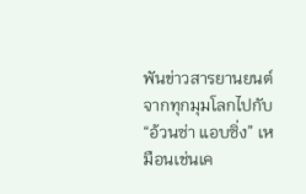พันข่าวสารยานยนต์จากทุกมุมโลกไปกับ “อ้วนซ่า แอบซิ่ง” เหมือนเช่นเค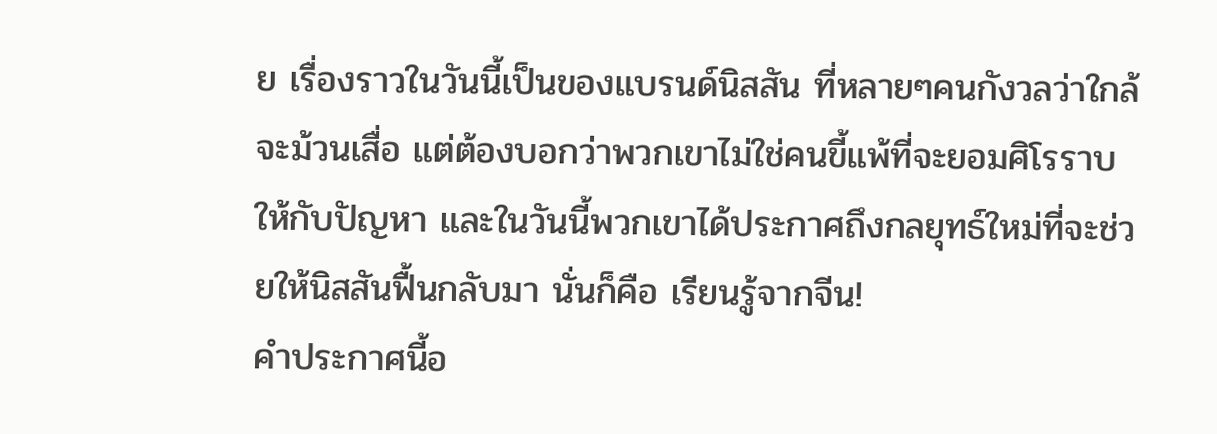ย เรื่องราวในวันนี้เป็นของแบรนด์นิสสัน ที่หลายๆคนกังวลว่าใกล้จะม้วนเสื่อ แต่ต้องบอกว่าพวกเขาไม่ใช่คนขี้แพ้ที่จะยอมศิโรราบให้กับปัญหา และในวันนี้พวกเขาได้ประกาศถึงกลยุทธ์ใหม่ที่จะช่วยให้นิสสันฟื้นกลับมา นั่นก็คือ เรียนรู้จากจีน!
คำประกาศนี้อ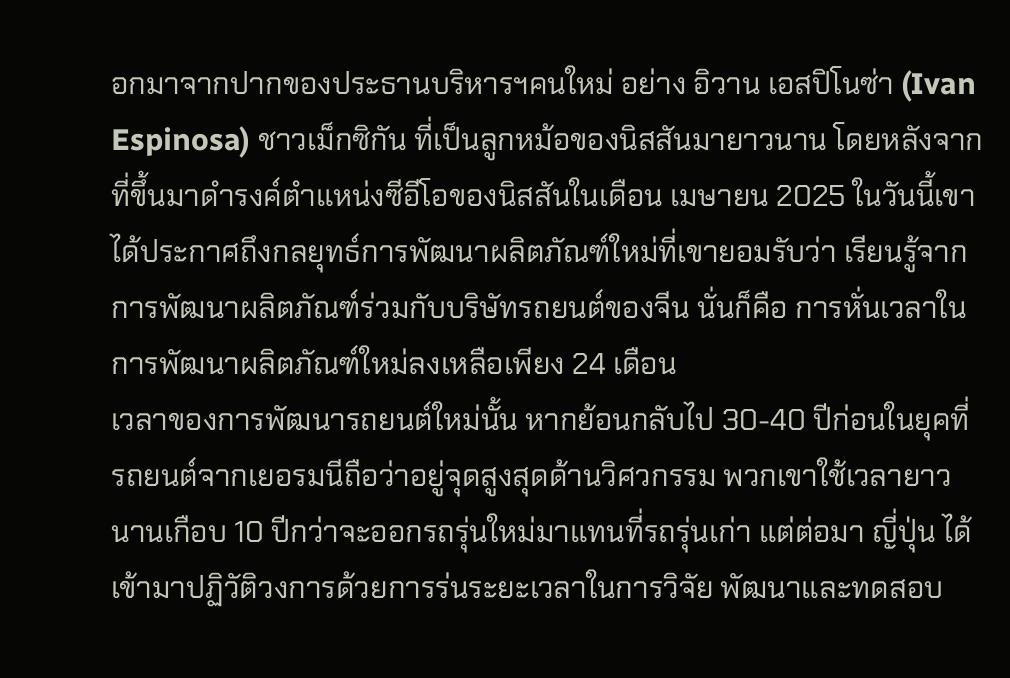อกมาจากปากของประธานบริหารฯคนใหม่ อย่าง อิวาน เอสปิโนซ่า (Ivan Espinosa) ชาวเม็กซิกัน ที่เป็นลูกหม้อของนิสสันมายาวนาน โดยหลังจากที่ขึ้นมาดำรงค์ตำแหน่งซีอีโอของนิสสันในเดือน เมษายน 2025 ในวันนี้เขาได้ประกาศถึงกลยุทธ์การพัฒนาผลิตภัณฑ์ใหม่ที่เขายอมรับว่า เรียนรู้จากการพัฒนาผลิตภัณฑ์ร่วมกับบริษัทรถยนต์ของจีน นั่นก็คือ การหั่นเวลาในการพัฒนาผลิตภัณฑ์ใหม่ลงเหลือเพียง 24 เดือน
เวลาของการพัฒนารถยนต์ใหม่นั้น หากย้อนกลับไป 30-40 ปีก่อนในยุคที่รถยนต์จากเยอรมนีถือว่าอยู่จุดสูงสุดด้านวิศวกรรม พวกเขาใช้เวลายาวนานเกือบ 10 ปีกว่าจะออกรถรุ่นใหม่มาแทนที่รถรุ่นเก่า แต่ต่อมา ญี่ปุ่น ได้เข้ามาปฏิวัติวงการด้วยการร่นระยะเวลาในการวิจัย พัฒนาและทดสอบ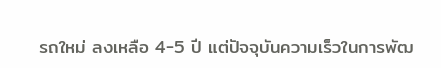รถใหม่ ลงเหลือ 4-5 ปี แต่ปัจจุบันความเร็วในการพัฒ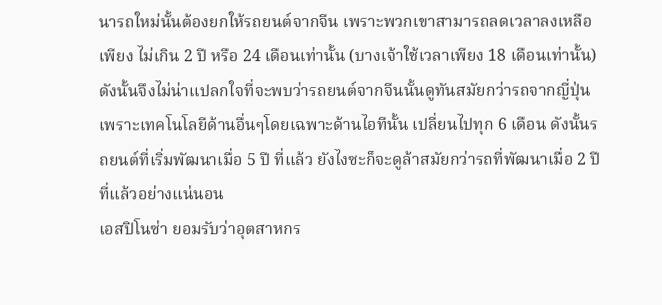นารถใหม่นั้นต้องยกให้รถยนต์จากจีน เพราะพวกเขาสามารถลดเวลาลงเหลือเพียง ไม่เกิน 2 ปี หรือ 24 เดือนเท่านั้น (บางเจ้าใช้เวลาเพียง 18 เดือนเท่านั้น) ดังนั้นจึงไม่น่าแปลกใจที่จะพบว่ารถยนต์จากจีนนั้นดูทันสมัยกว่ารถจากญี่ปุ่น เพราะเทคโนโลยีด้านอื่นๆโดยเฉพาะด้านไอทีนั้น เปลี่ยนไปทุก 6 เดือน ดังนั้นรถยนต์ที่เริ่มพัฒนาเมื่อ 5 ปี ที่แล้ว ยังไงซะก็จะดูล้าสมัยกว่ารถที่พัฒนาเมื่อ 2 ปี ที่แล้วอย่างแน่นอน
เอสปิโนซ่า ยอมรับว่าอุตสาหกร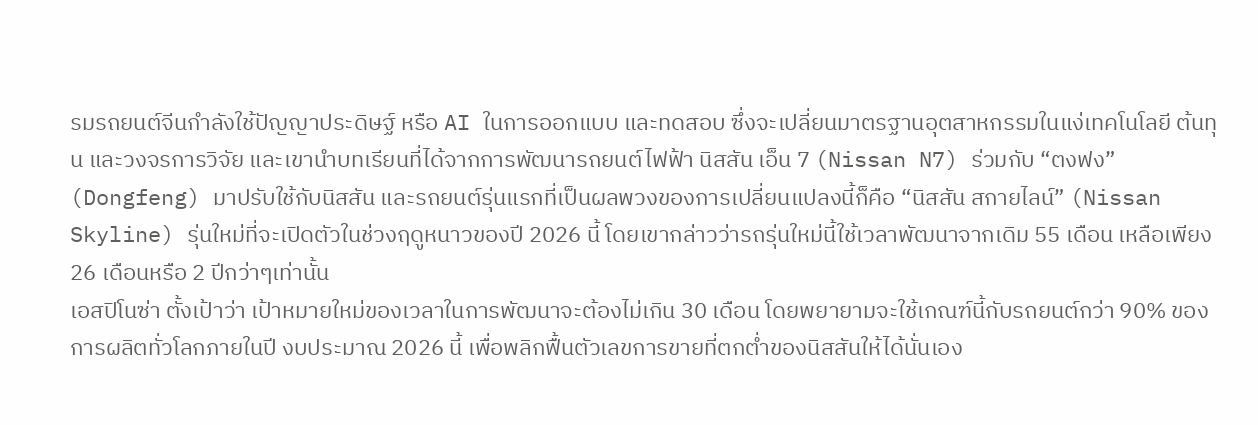รมรถยนต์จีนกำลังใช้ปัญญาประดิษฐ์ หรือ AI ในการออกแบบ และทดสอบ ซึ่งจะเปลี่ยนมาตรฐานอุตสาหกรรมในแง่เทคโนโลยี ต้นทุน และวงจรการวิจัย และเขานำบทเรียนที่ได้จากการพัฒนารถยนต์ไฟฟ้า นิสสัน เอ็น 7 (Nissan N7) ร่วมกับ “ตงฟง” (Dongfeng) มาปรับใช้กับนิสสัน และรถยนต์รุ่นแรกที่เป็นผลพวงของการเปลี่ยนแปลงนี้ก็คือ “นิสสัน สกายไลน์” (Nissan Skyline) รุ่นใหม่ที่จะเปิดตัวในช่วงฤดูหนาวของปี 2026 นี้ โดยเขากล่าวว่ารถรุ่นใหม่นี้ใช้เวลาพัฒนาจากเดิม 55 เดือน เหลือเพียง 26 เดือนหรือ 2 ปีกว่าๆเท่านั้น
เอสปิโนซ่า ตั้งเป้าว่า เป้าหมายใหม่ของเวลาในการพัฒนาจะต้องไม่เกิน 30 เดือน โดยพยายามจะใช้เกณฑ์นี้กับรถยนต์กว่า 90% ของการผลิตทั่วโลกภายในปี งบประมาณ 2026 นี้ เพื่อพลิกฟื้นตัวเลขการขายที่ตกต่ำของนิสสันให้ได้นั่นเอง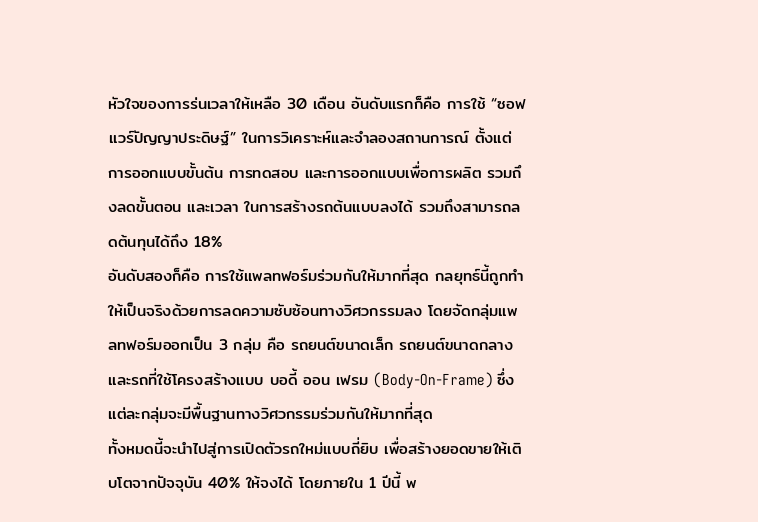หัวใจของการร่นเวลาให้เหลือ 30 เดือน อันดับแรกก็คือ การใช้ “ซอฟแวร์ปัญญาประดิษฐ์” ในการวิเคราะห์และจำลองสถานการณ์ ตั้งแต่การออกแบบขั้นต้น การทดสอบ และการออกแบบเพื่อการผลิต รวมถึงลดขั้นตอน และเวลา ในการสร้างรถต้นแบบลงได้ รวมถึงสามารถลดต้นทุนได้ถึง 18%
อันดับสองก็คือ การใช้แพลทฟอร์มร่วมกันให้มากที่สุด กลยุทธ์นี้ถูกทำให้เป็นจริงด้วยการลดความซับซ้อนทางวิศวกรรมลง โดยจัดกลุ่มแพลทฟอร์มออกเป็น 3 กลุ่ม คือ รถยนต์ขนาดเล็ก รถยนต์ขนาดกลาง และรถที่ใช้โครงสร้างแบบ บอดี้ ออน เฟรม (Body-On-Frame) ซึ่งแต่ละกลุ่มจะมีพื้นฐานทางวิศวกรรมร่วมกันให้มากที่สุด
ทั้งหมดนี้จะนำไปสู่การเปิดตัวรถใหม่แบบถี่ยิบ เพื่อสร้างยอดขายให้เติบโตจากปัจจุบัน 40% ให้จงได้ โดยภายใน 1 ปีนี้ พ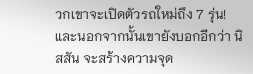วกเขาจะเปิดตัวรถใหม่ถึง 7 รุ่น! และนอกจากนั้นเขายังบอกอีกว่า นิสสัน จะสร้างความจุด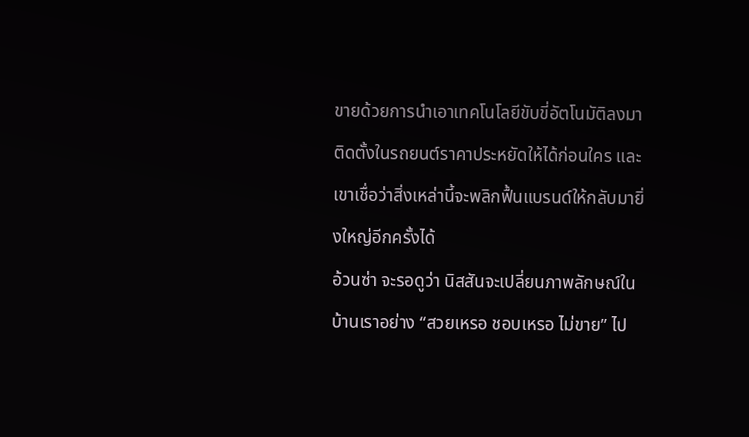ขายด้วยการนำเอาเทคโนโลยีขับขี่อัตโนมัติลงมาติดตั้งในรถยนต์ราคาประหยัดให้ได้ก่อนใคร และเขาเชื่อว่าสิ่งเหล่านี้จะพลิกฟื้นแบรนด์ให้กลับมายิ่งใหญ่อีกครั้งได้
อ้วนซ่า จะรอดูว่า นิสสันจะเปลี่ยนภาพลักษณ์ในบ้านเราอย่าง “สวยเหรอ ชอบเหรอ ไม่ขาย” ไป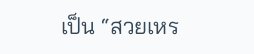เป็น “สวยเหร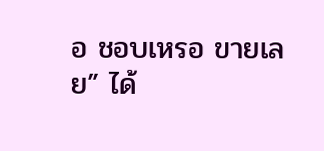อ ชอบเหรอ ขายเลย” ได้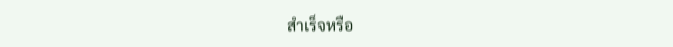สำเร็จหรือ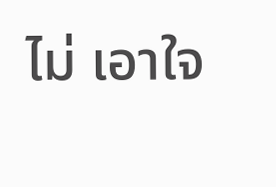ไม่ เอาใจ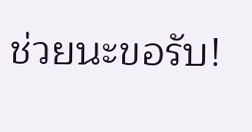ช่วยนะขอรับ!